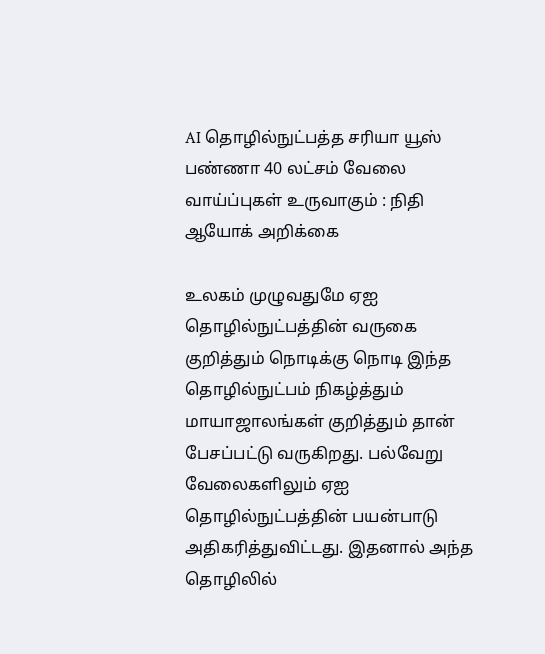AI தொழில்நுட்பத்த சரியா யூஸ் பண்ணா 40 லட்சம் வேலை வாய்ப்புகள் உருவாகும் : நிதி ஆயோக் அறிக்கை

உலகம் முழுவதுமே ஏஐ தொழில்நுட்பத்தின் வருகை குறித்தும் நொடிக்கு நொடி இந்த தொழில்நுட்பம் நிகழ்த்தும் மாயாஜாலங்கள் குறித்தும் தான் பேசப்பட்டு வருகிறது. பல்வேறு வேலைகளிலும் ஏஐ தொழில்நுட்பத்தின் பயன்பாடு அதிகரித்துவிட்டது. இதனால் அந்த தொழிலில்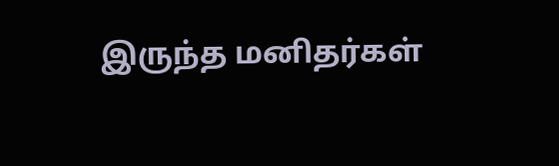இருந்த மனிதர்கள்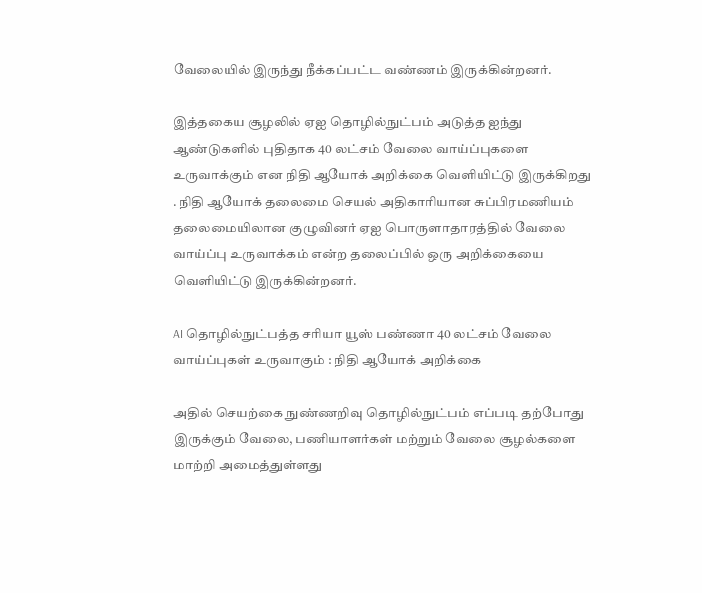வேலையில் இருந்து நீக்கப்பட்ட வண்ணம் இருக்கின்றனர்.

இத்தகைய சூழலில் ஏஐ தொழில்நுட்பம் அடுத்த ஐந்து ஆண்டுகளில் புதிதாக 40 லட்சம் வேலை வாய்ப்புகளை உருவாக்கும் என நிதி ஆயோக் அறிக்கை வெளியிட்டு இருக்கிறது . நிதி ஆயோக் தலைமை செயல் அதிகாரியான சுப்பிரமணியம் தலைமையிலான குழுவினர் ஏஐ பொருளாதாரத்தில் வேலை வாய்ப்பு உருவாக்கம் என்ற தலைப்பில் ஒரு அறிக்கையை வெளியிட்டு இருக்கின்றனர்.

AI தொழில்நுட்பத்த சரியா யூஸ் பண்ணா 40 லட்சம் வேலை வாய்ப்புகள் உருவாகும் : நிதி ஆயோக் அறிக்கை

அதில் செயற்கை நுண்ணறிவு தொழில்நுட்பம் எப்படி தற்போது இருக்கும் வேலை, பணியாளர்கள் மற்றும் வேலை சூழல்களை மாற்றி அமைத்துள்ளது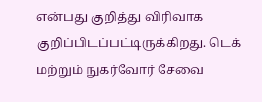என்பது குறித்து விரிவாக குறிப்பிடப்பட்டிருக்கிறது. டெக் மற்றும் நுகர்வோர் சேவை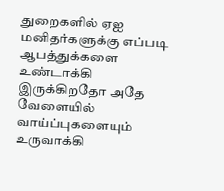துறைகளில் ஏஐ மனிதர்களுக்கு எப்படி ஆபத்துக்களை உண்டாக்கி இருக்கிறதோ அதே வேளையில் வாய்ப்புகளையும் உருவாக்கி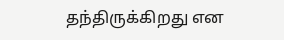தந்திருக்கிறது என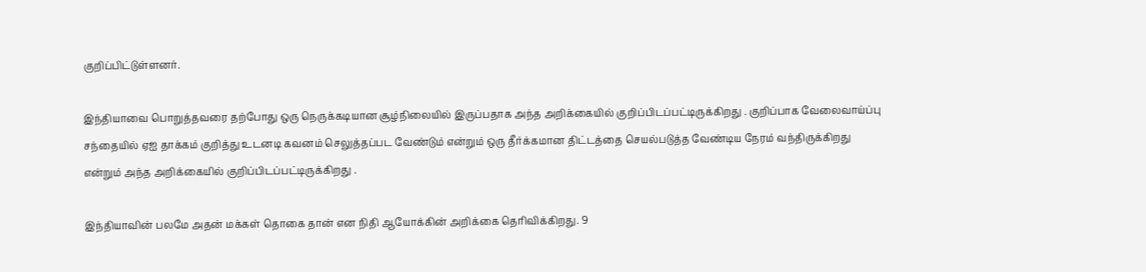குறிப்பிட்டுள்ளனர்.

இந்தியாவை பொறுத்தவரை தற்போது ஒரு நெருக்கடியான சூழ்நிலையில் இருப்பதாக அந்த அறிக்கையில் குறிப்பிடப்பட்டிருக்கிறது . குறிப்பாக வேலைவாய்ப்பு சந்தையில் ஏஐ தாக்கம் குறித்து உடனடி கவனம் செலுத்தப்பட வேண்டும் என்றும் ஒரு தீர்க்கமான திட்டத்தை செயல்படுத்த வேண்டிய நேரம் வந்திருக்கிறது என்றும் அந்த அறிக்கையில் குறிப்பிடப்பட்டிருக்கிறது .

இந்தியாவின் பலமே அதன் மக்கள் தொகை தான் என நிதி ஆயோக்கின் அறிக்கை தெரிவிக்கிறது. 9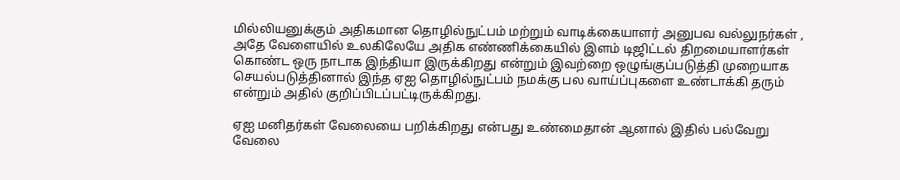மில்லியனுக்கும் அதிகமான தொழில்நுட்பம் மற்றும் வாடிக்கையாளர் அனுபவ வல்லுநர்கள் , அதே வேளையில் உலகிலேயே அதிக எண்ணிக்கையில் இளம் டிஜிட்டல் திறமையாளர்கள் கொண்ட ஒரு நாடாக இந்தியா இருக்கிறது என்றும் இவற்றை ஒழுங்குப்படுத்தி முறையாக செயல்படுத்தினால் இந்த ஏஐ தொழில்நுட்பம் நமக்கு பல வாய்ப்புகளை உண்டாக்கி தரும் என்றும் அதில் குறிப்பிடப்பட்டிருக்கிறது.

ஏஐ மனிதர்கள் வேலையை பறிக்கிறது என்பது உண்மைதான் ஆனால் இதில் பல்வேறு வேலை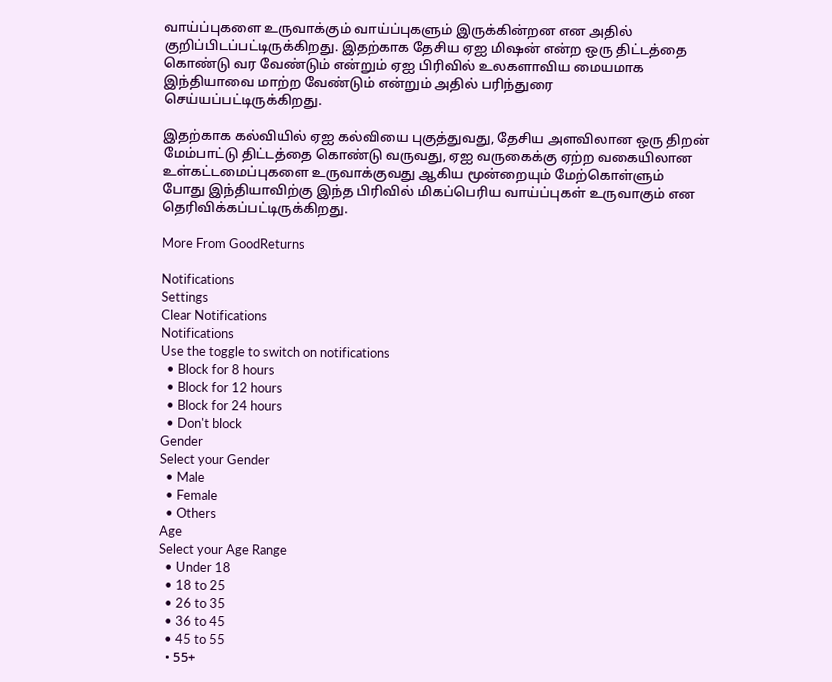வாய்ப்புகளை உருவாக்கும் வாய்ப்புகளும் இருக்கின்றன என அதில் குறிப்பிடப்பட்டிருக்கிறது. இதற்காக தேசிய ஏஐ மிஷன் என்ற ஒரு திட்டத்தை கொண்டு வர வேண்டும் என்றும் ஏஐ பிரிவில் உலகளாவிய மையமாக இந்தியாவை மாற்ற வேண்டும் என்றும் அதில் பரிந்துரை செய்யப்பட்டிருக்கிறது.

இதற்காக கல்வியில் ஏஐ கல்வியை புகுத்துவது, தேசிய அளவிலான ஒரு திறன் மேம்பாட்டு திட்டத்தை கொண்டு வருவது, ஏஐ வருகைக்கு ஏற்ற வகையிலான உள்கட்டமைப்புகளை உருவாக்குவது ஆகிய மூன்றையும் மேற்கொள்ளும் போது இந்தியாவிற்கு இந்த பிரிவில் மிகப்பெரிய வாய்ப்புகள் உருவாகும் என தெரிவிக்கப்பட்டிருக்கிறது.

More From GoodReturns

Notifications
Settings
Clear Notifications
Notifications
Use the toggle to switch on notifications
  • Block for 8 hours
  • Block for 12 hours
  • Block for 24 hours
  • Don't block
Gender
Select your Gender
  • Male
  • Female
  • Others
Age
Select your Age Range
  • Under 18
  • 18 to 25
  • 26 to 35
  • 36 to 45
  • 45 to 55
  • 55+